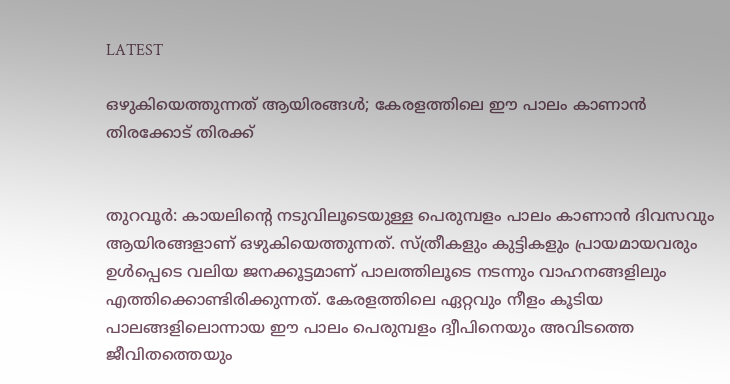LATEST

ഒഴുകിയെത്തുന്നത് ആയിരങ്ങള്‍; കേരളത്തിലെ ഈ പാലം കാണാന്‍ തിരക്കോട് തിരക്ക്


തുറവൂര്‍: കായലിന്റെ നടുവിലൂടെയുള്ള പെരുമ്പളം പാലം കാണാന്‍ ദിവസവും ആയിരങ്ങളാണ് ഒഴുകിയെത്തുന്നത്. സ്ത്രീകളും കുട്ടികളും പ്രായമായവരും ഉള്‍പ്പെടെ വലിയ ജനക്കൂട്ടമാണ് പാലത്തിലൂടെ നടന്നും വാഹനങ്ങളിലും എത്തിക്കൊണ്ടിരിക്കുന്നത്. കേരളത്തിലെ ഏറ്റവും നീളം കൂടിയ പാലങ്ങളിലൊന്നായ ഈ പാലം പെരുമ്പളം ദ്വീപിനെയും അവിടത്തെ ജീവിതത്തെയും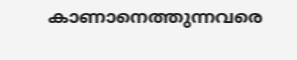കാണാനെത്തുന്നവരെ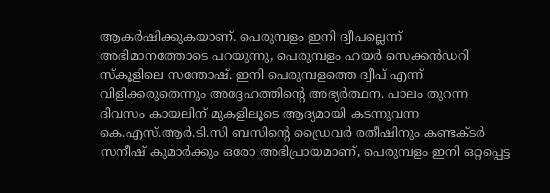ആകര്‍ഷിക്കുകയാണ്. പെരുമ്പളം ഇനി ദ്വീപല്ലെന്ന് അഭിമാനത്തോടെ പറയുന്നു, പെരുമ്പളം ഹയര്‍ സെക്കന്‍ഡറി സ്‌കൂളിലെ സന്തോഷ്. ഇനി പെരുമ്പളത്തെ ദ്വീപ് എന്ന് വിളിക്കരുതെന്നും അദ്ദേഹത്തിന്റെ അഭ്യര്‍ത്ഥന. പാലം തുറന്ന ദിവസം കായലിന് മുകളിലൂടെ ആദ്യമായി കടന്നുവന്ന കെ.എസ്.ആര്‍.ടി.സി ബസിന്റെ ഡ്രൈവര്‍ രതീഷിനും കണ്ടക്ടര്‍ സനീഷ് കുമാര്‍ക്കും ഒരോ അഭിപ്രായമാണ്, പെരുമ്പളം ഇനി ഒറ്റപ്പെട്ട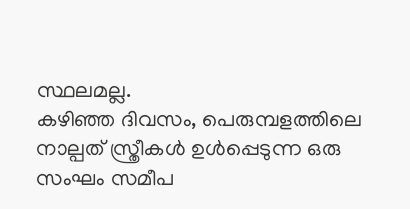സ്ഥലമല്ല.
കഴിഞ്ഞ ദിവസം, പെരുമ്പളത്തിലെ നാല്പത് സ്ത്രീകള്‍ ഉള്‍പ്പെടുന്ന ഒരു സംഘം സമീപ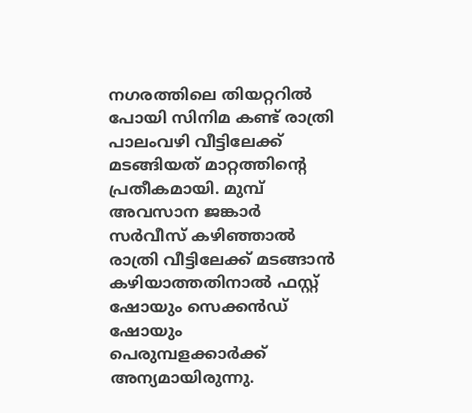നഗരത്തിലെ തിയറ്ററില്‍ പോയി സിനിമ കണ്ട് രാത്രി പാലംവഴി വീട്ടിലേക്ക് മടങ്ങിയത് മാറ്റത്തിന്റെ പ്രതീകമായി. മുമ്പ് അവസാന ജങ്കാര്‍ സര്‍വീസ് കഴിഞ്ഞാല്‍ രാത്രി വീട്ടിലേക്ക് മടങ്ങാന്‍ കഴിയാത്തതിനാല്‍ ഫസ്റ്റ് ഷോയും സെക്കന്‍ഡ് ഷോയും പെരുമ്പളക്കാര്‍ക്ക് അന്യമായിരുന്നു.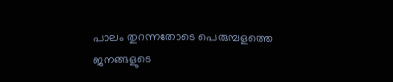പാലം തുറന്നതോടെ പെരുമ്പളത്തെ ജനങ്ങളുടെ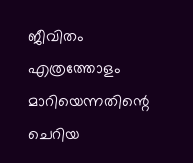ജീവിതം എത്രത്തോളം മാറിയെന്നതിന്റെ ചെറിയ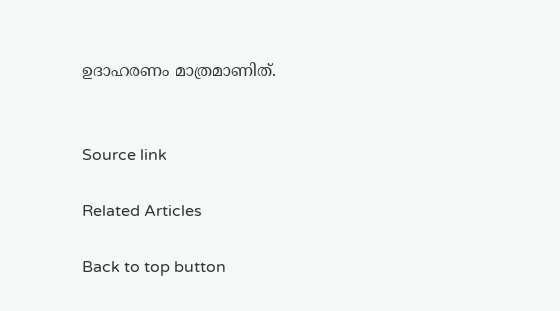ഉദാഹരണം മാത്രമാണിത്.


Source link

Related Articles

Back to top button